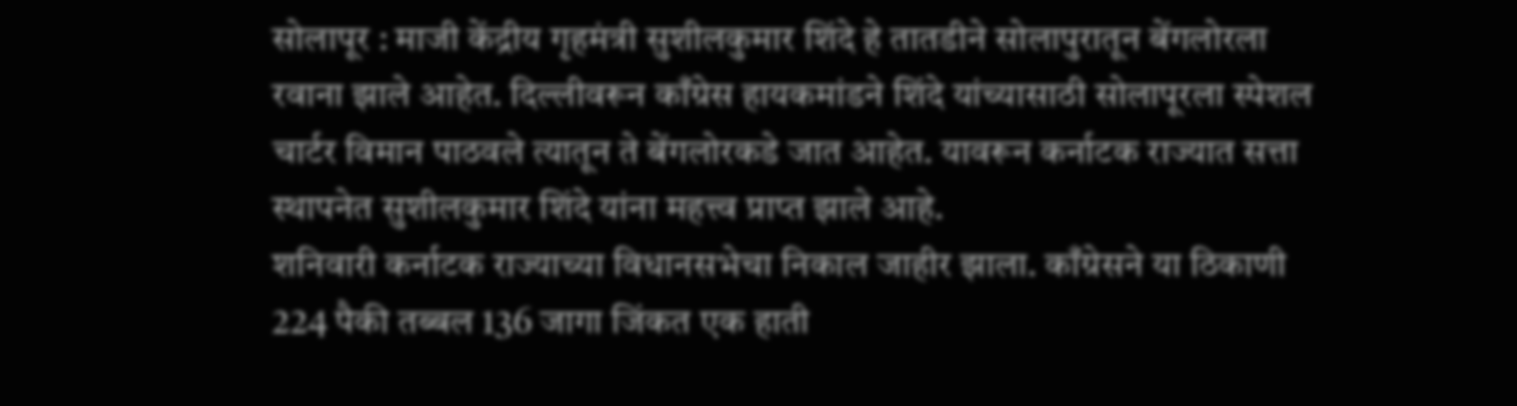सोलापूर : माजी केंद्रीय गृहमंत्री सुशीलकुमार शिंदे हे तातडीने सोलापुरातून बेंगलोरला रवाना झाले आहेत. दिल्लीवरून काँग्रेस हायकमांडने शिंदे यांच्यासाठी सोलापूरला स्पेशल चार्टर विमान पाठवले त्यातून ते बेंगलोरकडे जात आहेत. यावरून कर्नाटक राज्यात सत्ता स्थापनेत सुशीलकुमार शिंदे यांना महत्त्व प्राप्त झाले आहे.
शनिवारी कर्नाटक राज्याच्या विधानसभेचा निकाल जाहीर झाला. काँग्रेसने या ठिकाणी 224 पैकी तब्बल 136 जागा जिंकत एक हाती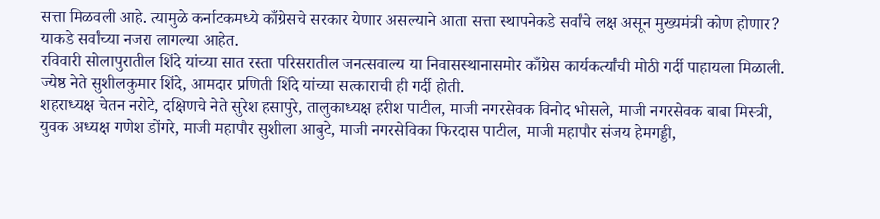सत्ता मिळवली आहे. त्यामुळे कर्नाटकमध्ये काँग्रेसचे सरकार येणार असल्याने आता सत्ता स्थापनेकडे सर्वांचे लक्ष असून मुख्यमंत्री कोण होणार? याकडे सर्वांच्या नजरा लागल्या आहेत.
रविवारी सोलापुरातील शिंदे यांच्या सात रस्ता परिसरातील जनत्सवाल्य या निवासस्थानासमोर काँग्रेस कार्यकर्त्यांची मोठी गर्दी पाहायला मिळाली. ज्येष्ठ नेते सुशीलकुमार शिंदे, आमदार प्रणिती शिंदे यांच्या सत्काराची ही गर्दी होती.
शहराध्यक्ष चेतन नरोटे, दक्षिणचे नेते सुरेश हसापुरे, तालुकाध्यक्ष हरीश पाटील, माजी नगरसेवक विनोद भोसले, माजी नगरसेवक बाबा मिस्त्री, युवक अध्यक्ष गणेश डोंगरे, माजी महापौर सुशीला आबुटे, माजी नगरसेविका फिरदास पाटील, माजी महापौर संजय हेमगड्डी,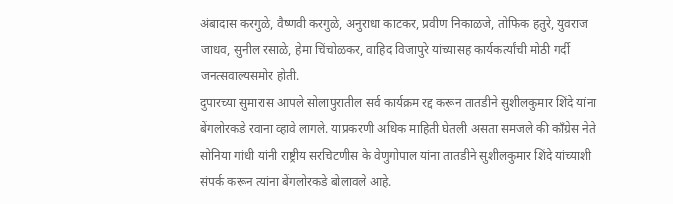अंबादास करगुळे, वैष्णवी करगुळे, अनुराधा काटकर, प्रवीण निकाळजे, तोफिक हतुरे, युवराज जाधव, सुनील रसाळे, हेमा चिंचोळकर, वाहिद विजापुरे यांच्यासह कार्यकर्त्यांची मोठी गर्दी जनत्सवाल्यसमोर होती.
दुपारच्या सुमारास आपले सोलापुरातील सर्व कार्यक्रम रद्द करून तातडीने सुशीलकुमार शिंदे यांना बेंगलोरकडे रवाना व्हावे लागले. याप्रकरणी अधिक माहिती घेतली असता समजले की काँग्रेस नेते सोनिया गांधी यांनी राष्ट्रीय सरचिटणीस के वेणुगोपाल यांना तातडीने सुशीलकुमार शिंदे यांच्याशी संपर्क करून त्यांना बेंगलोरकडे बोलावले आहे.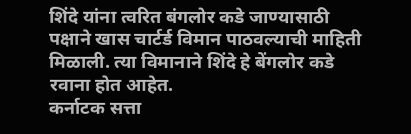शिंदे यांना त्वरित बंगलोर कडे जाण्यासाठी पक्षाने खास चार्टर्ड विमान पाठवल्याची माहिती मिळाली. त्या विमानाने शिंदे हे बेंगलोर कडे रवाना होत आहेत.
कर्नाटक सत्ता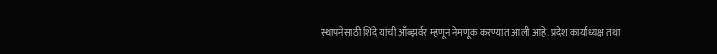स्थापनेसाठी शिंदे यांची ऑब्झर्वर म्हणून नेमणूक करण्यात आली आहे. प्रदेश कार्याध्यक्ष तथा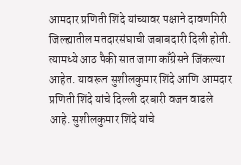आमदार प्रणिती शिंदे यांच्यावर पक्षाने दावणगिरी जिल्ह्यातील मतदारसंघाची जबाबदारी दिली होती. त्यामध्ये आठ पैकी सात जागा काँग्रेसने जिंकल्या आहेत. यावरून सुशीलकुमार शिंदे आणि आमदार प्रणिती शिंदे यांचे दिल्ली दरबारी वजन वाढले आहे. सुशीलकुमार शिंदे यांचे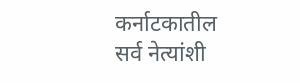कर्नाटकातील सर्व नेत्यांशी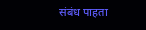संबंध पाहता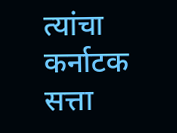त्यांचा कर्नाटक सत्ता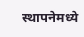स्थापनेमध्ये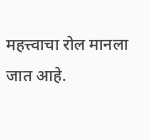महत्त्वाचा रोल मानला जात आहे.